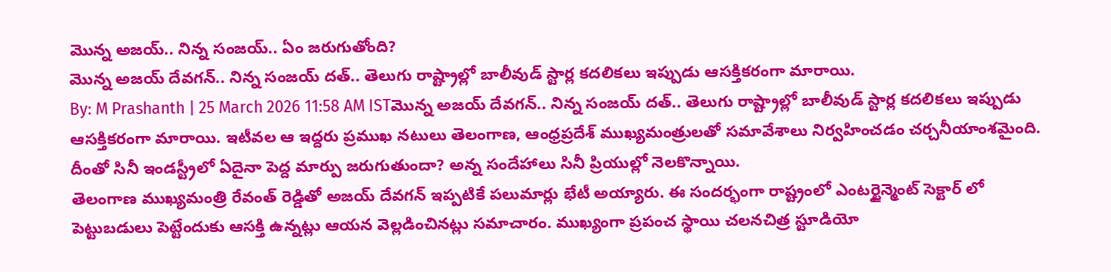మొన్న అజయ్.. నిన్న సంజయ్.. ఏం జరుగుతోంది?
మొన్న అజయ్ దేవగన్.. నిన్న సంజయ్ దత్.. తెలుగు రాష్ట్రాల్లో బాలీవుడ్ స్టార్ల కదలికలు ఇప్పుడు ఆసక్తికరంగా మారాయి.
By: M Prashanth | 25 March 2026 11:58 AM ISTమొన్న అజయ్ దేవగన్.. నిన్న సంజయ్ దత్.. తెలుగు రాష్ట్రాల్లో బాలీవుడ్ స్టార్ల కదలికలు ఇప్పుడు ఆసక్తికరంగా మారాయి. ఇటీవల ఆ ఇద్దరు ప్రముఖ నటులు తెలంగాణ, ఆంధ్రప్రదేశ్ ముఖ్యమంత్రులతో సమావేశాలు నిర్వహించడం చర్చనీయాంశమైంది. దీంతో సినీ ఇండస్ట్రీలో ఏదైనా పెద్ద మార్పు జరుగుతుందా? అన్న సందేహాలు సినీ ప్రియుల్లో నెలకొన్నాయి.
తెలంగాణ ముఖ్యమంత్రి రేవంత్ రెడ్డితో అజయ్ దేవగన్ ఇప్పటికే పలుమార్లు భేటీ అయ్యారు. ఈ సందర్భంగా రాష్ట్రంలో ఎంటర్టైన్మెంట్ సెక్టార్ లో పెట్టుబడులు పెట్టేందుకు ఆసక్తి ఉన్నట్లు ఆయన వెల్లడించినట్లు సమాచారం. ముఖ్యంగా ప్రపంచ స్థాయి చలనచిత్ర స్టూడియో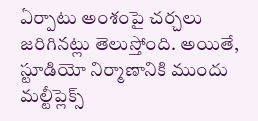ఏర్పాటు అంశంపై చర్చలు జరిగినట్లు తెలుస్తోంది. అయితే, స్టూడియో నిర్మాణానికి ముందు మల్టీప్లెక్స్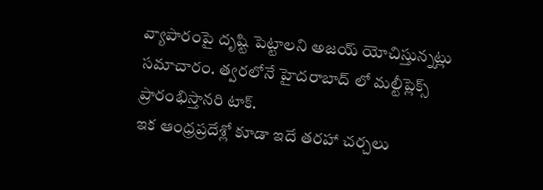వ్యాపారంపై దృష్టి పెట్టాలని అజయ్ యోచిస్తున్నట్లు సమాచారం. త్వరలోనే హైదరాబాద్ లో మల్టీప్లెక్స్ ప్రారంభిస్తానరి టాక్.
ఇక ఆంధ్రప్రదేశ్లో కూడా ఇదే తరహా చర్చలు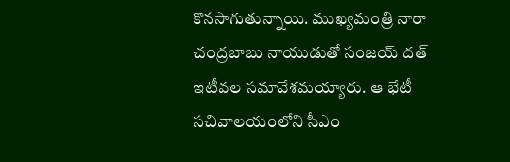కొనసాగుతున్నాయి. ముఖ్యమంత్రి నారా చంద్రబాబు నాయుడుతో సంజయ్ దత్ ఇటీవల సమావేశమయ్యారు. ఆ భేటీ సచివాలయంలోని సీఎం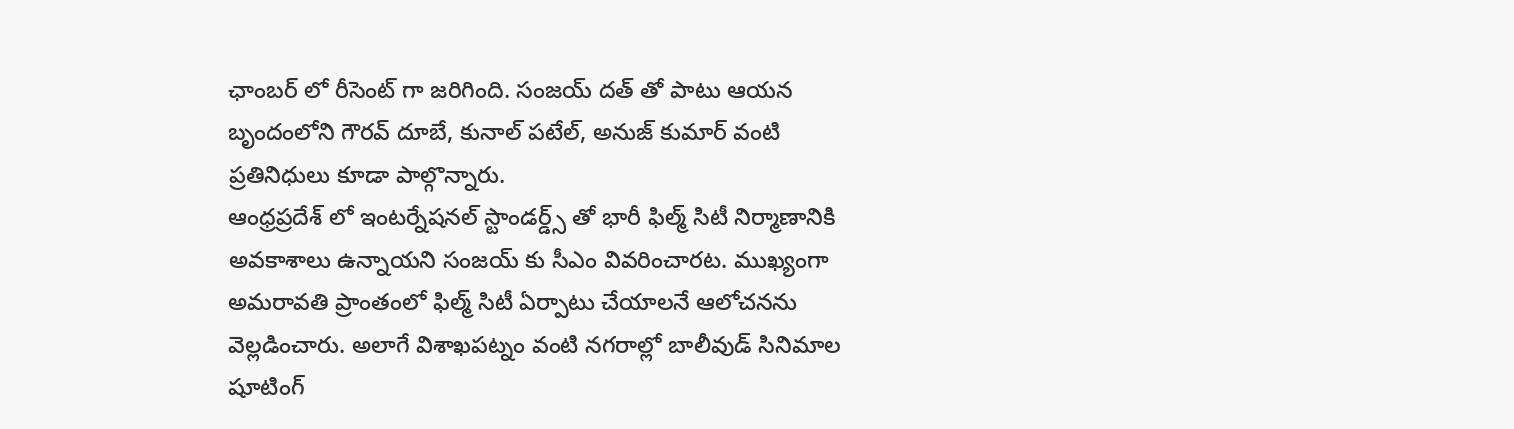ఛాంబర్ లో రీసెంట్ గా జరిగింది. సంజయ్ దత్ తో పాటు ఆయన బృందంలోని గౌరవ్ దూబే, కునాల్ పటేల్, అనుజ్ కుమార్ వంటి ప్రతినిధులు కూడా పాల్గొన్నారు.
ఆంధ్రప్రదేశ్ లో ఇంటర్నేషనల్ స్టాండర్డ్స్ తో భారీ ఫిల్మ్ సిటీ నిర్మాణానికి అవకాశాలు ఉన్నాయని సంజయ్ కు సీఎం వివరించారట. ముఖ్యంగా అమరావతి ప్రాంతంలో ఫిల్మ్ సిటీ ఏర్పాటు చేయాలనే ఆలోచనను వెల్లడించారు. అలాగే విశాఖపట్నం వంటి నగరాల్లో బాలీవుడ్ సినిమాల షూటింగ్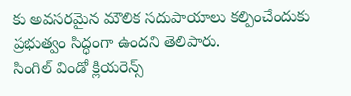కు అవసరమైన మౌలిక సదుపాయాలు కల్పించేందుకు ప్రభుత్వం సిద్ధంగా ఉందని తెలిపారు.
సింగిల్ విండో క్లియరెన్స్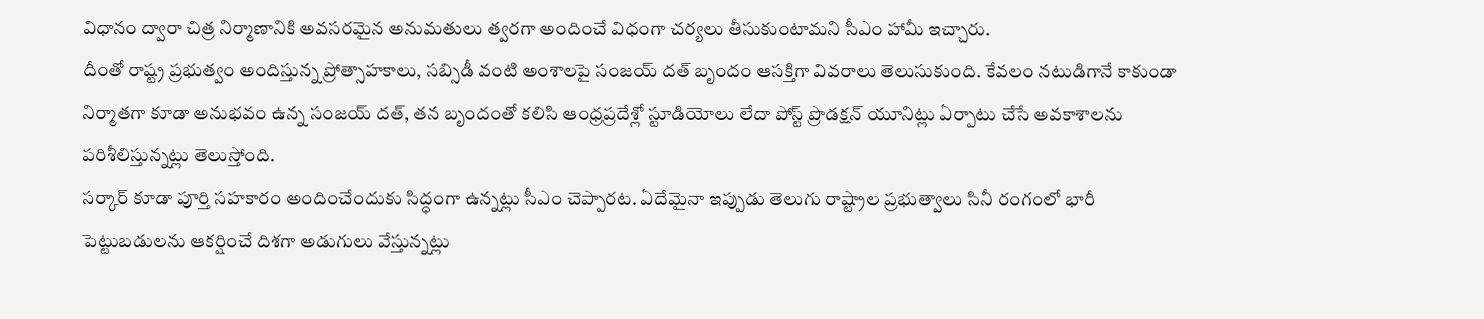విధానం ద్వారా చిత్ర నిర్మాణానికి అవసరమైన అనుమతులు త్వరగా అందించే విధంగా చర్యలు తీసుకుంటామని సీఎం హామీ ఇచ్చారు.
దీంతో రాష్ట్ర ప్రభుత్వం అందిస్తున్న ప్రోత్సాహకాలు, సబ్సిడీ వంటి అంశాలపై సంజయ్ దత్ బృందం ఆసక్తిగా వివరాలు తెలుసుకుంది. కేవలం నటుడిగానే కాకుండా నిర్మాతగా కూడా అనుభవం ఉన్న సంజయ్ దత్, తన బృందంతో కలిసి ఆంధ్రప్రదేశ్లో స్టూడియోలు లేదా పోస్ట్ ప్రొడక్షన్ యూనిట్లు ఏర్పాటు చేసే అవకాశాలను పరిశీలిస్తున్నట్లు తెలుస్తోంది.
సర్కార్ కూడా పూర్తి సహకారం అందించేందుకు సిద్ధంగా ఉన్నట్లు సీఎం చెప్పారట. ఏదేమైనా ఇప్పుడు తెలుగు రాష్ట్రాల ప్రభుత్వాలు సినీ రంగంలో భారీ పెట్టుబడులను ఆకర్షించే దిశగా అడుగులు వేస్తున్నట్లు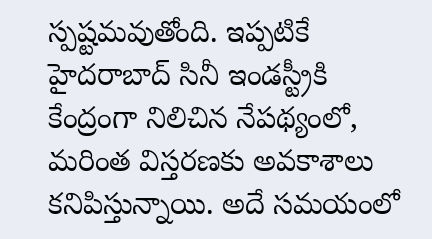స్పష్టమవుతోంది. ఇప్పటికే హైదరాబాద్ సినీ ఇండస్ట్రీకి కేంద్రంగా నిలిచిన నేపథ్యంలో, మరింత విస్తరణకు అవకాశాలు కనిపిస్తున్నాయి. అదే సమయంలో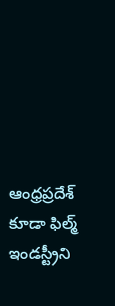ఆంధ్రప్రదేశ్ కూడా ఫిల్మ్ ఇండస్ట్రీని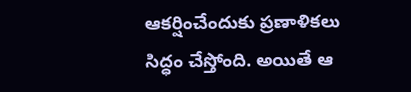ఆకర్షించేందుకు ప్రణాళికలు సిద్ధం చేస్తోంది. అయితే ఆ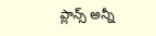ప్లాన్స్ అన్నీ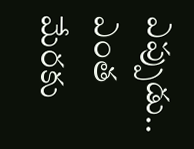ఎప్పుడు.. ఎంత మేరకు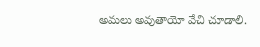అమలు అవుతాయో వేచి చూడాలి.